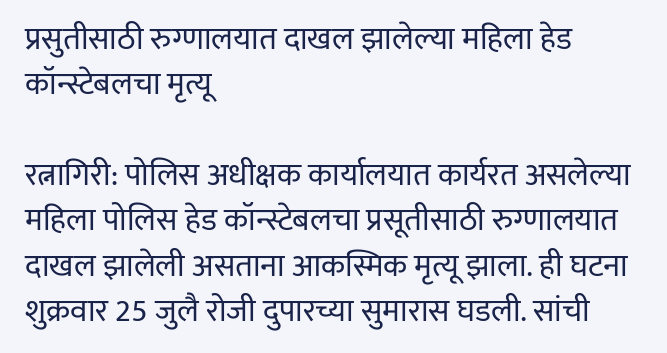प्रसुतीसाठी रुग्णालयात दाखल झालेल्या महिला हेड कॉन्स्टेबलचा मृत्यू

रत्नागिरी: पोलिस अधीक्षक कार्यालयात कार्यरत असलेल्या महिला पोलिस हेड कॉन्स्टेबलचा प्रसूतीसाठी रुग्णालयात दाखल झालेली असताना आकस्मिक मृत्यू झाला. ही घटना शुक्रवार 25 जुलै रोजी दुपारच्या सुमारास घडली. सांची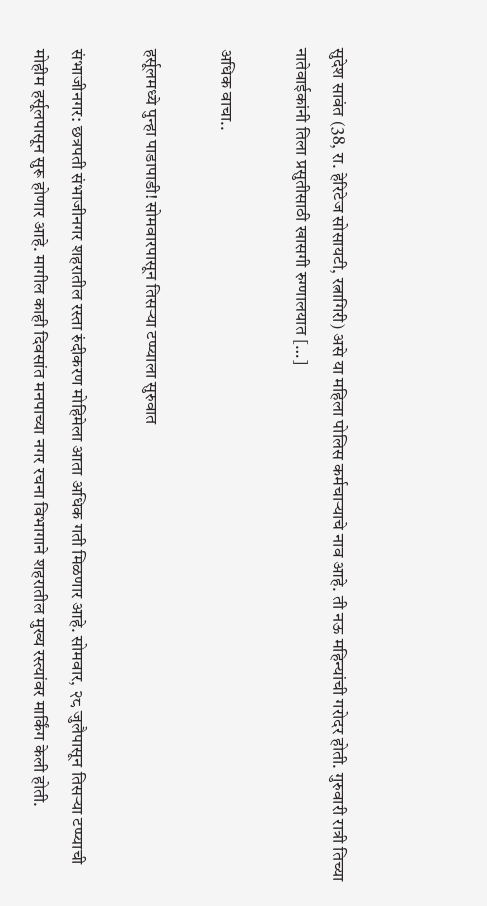सुदेश सावंत (38, रा. हेरिटेज सोसायटी, रत्नागिरी) असे या महिला पोलिस कर्मचार्‍याचे नाव आहे. ती नऊ महिन्यांची गरोदर होती. गुरुवारी रात्री तिच्या नातेवाईकांनी तिला प्रसुतीसाठी खासगी रुग्णालयात […]

अधिक वाचा..

हर्सूलमध्ये पुन्हा पाडापाडी! सोमवारपासून तिसऱ्या टप्प्याला सुरुवात

संभाजीनगर: छत्रपती संभाजीनगर शहरातील रस्ता रुंदीकरण मोहिमेला आता अधिक गती मिळणार आहे. सोमवार, २८ जुलैपासून तिसऱ्या टप्प्याची मोहीम हर्सूलपासून सुरू होणार आहे. मागील काही दिवसांत मनपाच्या नगर रचना विभागाने शहरातील मुख्य रस्त्यांवर मार्किंग केली होती.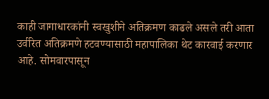काही जागाधारकांनी स्वखुशीने अतिक्रमण काढले असले तरी आता उर्वरित अतिक्रमणे हटवण्यासाठी महापालिका थेट कारवाई करणार आहे. सोमवारपासून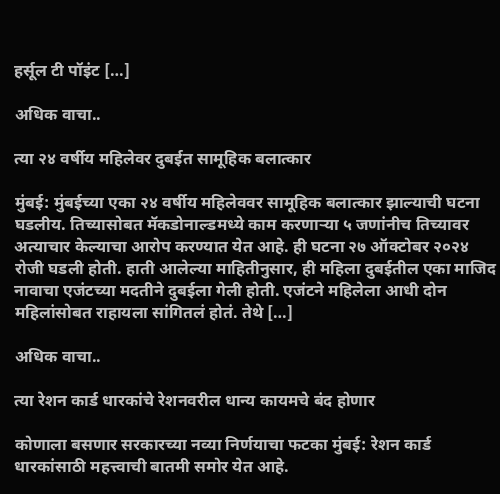हर्सूल टी पॉइंट […]

अधिक वाचा..

त्या २४ वर्षीय महिलेवर दुबईत सामूहिक बलात्कार

मुंबई: मुंबईच्या एका २४ वर्षीय महिलेववर सामूहिक बलात्कार झाल्याची घटना घडलीय. तिच्यासोबत मॅकडोनाल्डमध्ये काम करणाऱ्या ५ जणांनीच तिच्यावर अत्याचार केल्याचा आरोप करण्यात येत आहे. ही घटना २७ ऑक्टोबर २०२४ रोजी घडली होती. हाती आलेल्या माहितीनुसार, ही महिला दुबईतील एका माजिद नावाचा एजंटच्या मदतीने दुबईला गेली होती. एजंटने महिलेला आधी दोन महिलांसोबत राहायला सांगितलं होतं. तेथे […]

अधिक वाचा..

त्या रेशन कार्ड धारकांचे रेशनवरील धान्य कायमचे बंद होणार

कोणाला बसणार सरकारच्या नव्या निर्णयाचा फटका मुंबई: रेशन कार्ड धारकांसाठी महत्त्वाची बातमी समोर येत आहे.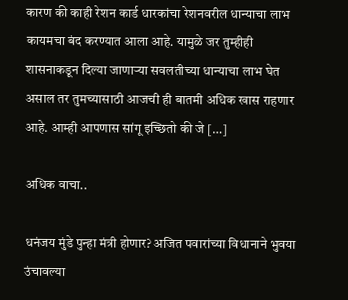कारण की काही रेशन कार्ड धारकांचा रेशनवरील धान्याचा लाभ कायमचा बंद करण्यात आला आहे. यामुळे जर तुम्हीही शासनाकडून दिल्या जाणाऱ्या सवलतीच्या धान्याचा लाभ घेत असाल तर तुमच्यासाठी आजची ही बातमी अधिक खास राहणार आहे. आम्ही आपणास सांगू इच्छितो की जे […]

अधिक वाचा..

धनंजय मुंडे पुन्हा मंत्री होणार? अजित पवारांच्या विधानाने भुवया उंचावल्या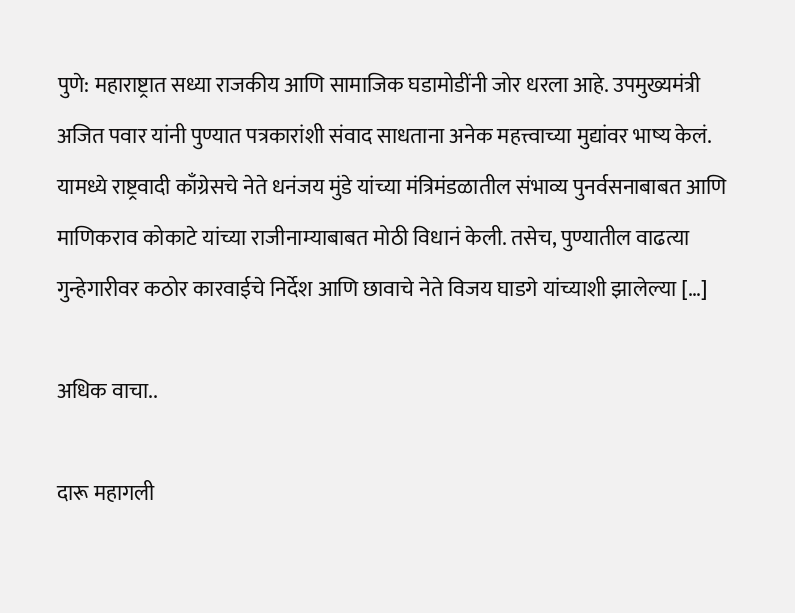पुणे: महाराष्ट्रात सध्या राजकीय आणि सामाजिक घडामोडींनी जोर धरला आहे. उपमुख्यमंत्री अजित पवार यांनी पुण्यात पत्रकारांशी संवाद साधताना अनेक महत्त्वाच्या मुद्यांवर भाष्य केलं. यामध्ये राष्ट्रवादी काँग्रेसचे नेते धनंजय मुंडे यांच्या मंत्रिमंडळातील संभाव्य पुनर्वसनाबाबत आणि माणिकराव कोकाटे यांच्या राजीनाम्याबाबत मोठी विधानं केली. तसेच, पुण्यातील वाढत्या गुन्हेगारीवर कठोर कारवाईचे निर्देश आणि छावाचे नेते विजय घाडगे यांच्याशी झालेल्या […]

अधिक वाचा..

दारू महागली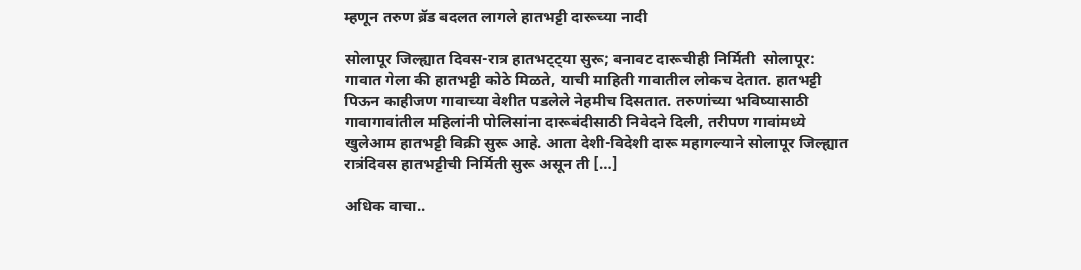म्हणून तरुण ब्रॅड बदलत लागले हातभट्टी दारूच्या नादी

सोलापूर जिल्ह्यात दिवस-रात्र हातभट्ट्या सुरू; बनावट दारूचीही निर्मिती  सोलापूर: गावात गेला की हातभट्टी कोठे मिळते, याची माहिती गावातील लोकच देतात. हातभट्टी पिऊन काहीजण गावाच्या वेशीत पडलेले नेहमीच दिसतात. तरुणांच्या भविष्यासाठी गावागावांतील महिलांनी पोलिसांना दारूबंदीसाठी निवेदने दिली, तरीपण गावांमध्ये खुलेआम हातभट्टी विक्री सुरू आहे. आता देशी-विदेशी दारू महागल्याने सोलापूर जिल्ह्यात रात्रंदिवस हातभट्टीची निर्मिती सुरू असून ती […]

अधिक वाचा..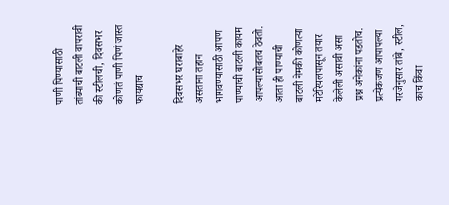पाणी पिण्यासाठी तांब्याची बाटली वापरावी की स्टीलची, दिवसभर कोणतं पाणी पिणं जास्त फायद्याच

दिवसभर घराबाहेर असताना तहान भागवण्यासाठी आपण पाण्याची बाटली कायम आपल्यासोबतच ठेवतो. आता ही पाण्याची बाटली नेमकी कोणत्या मटेरियलपासून तयार केलेली असावी असा प्रश्न अनेकांना पडतोच. प्रत्येकजण आपापल्या गरजेनुसार तांबे, स्टील, काच किंवा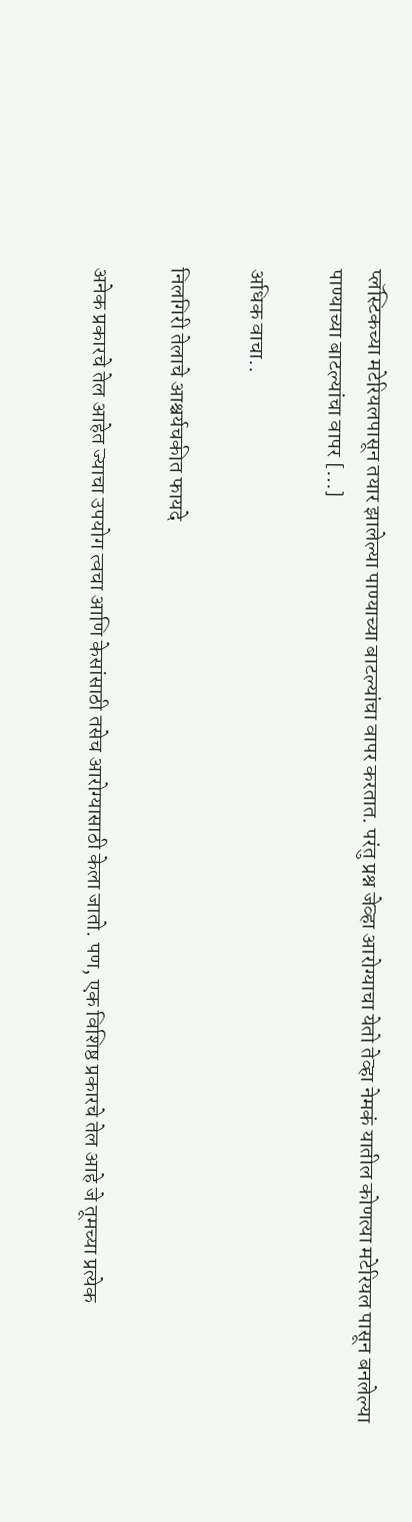प्लॅस्टिकच्या मटेरियलपासून तयार झालेल्या पाण्याच्या बाटल्यांचा वापर करतात. परंतु प्रश्न जेव्हा आरोग्याचा येतो तेव्हा नेमकं यातील कोणत्या मटेरियल पासून बनलेल्या पाण्याच्या बाटल्यांचा वापर […]

अधिक वाचा..

निलगिरी तेलाचे आश्चर्यचकीत फायदे

अनेक प्रकारचे तेल आहेत ज्याचा उपयोग त्वचा आणि केसांसाठी तसेच आरोग्यासाठी केला जातो. पण, एक विशिष्ठ प्रकारचे तेल आहे जे तूमच्या प्रत्येक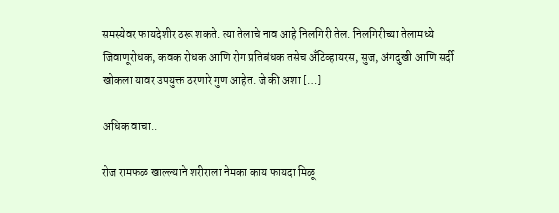समस्येवर फायदेशीर ठरू शकते. त्या तेलाचे नाव आहे निलगिरी तेल. निलगिरीच्या तेलामध्ये जिवाणूरोधक, कवक रोधक आणि रोग प्रतिबंधक तसेच अँटिव्हायरस, सुज, अंगदुखी आणि सर्दी खोकला यावर उपयुक्त ठरणारे गुण आहेत. जे की अशा […]

अधिक वाचा..

रोज रामफळ खाल्ल्याने शरीराला नेमका काय फायदा मिळू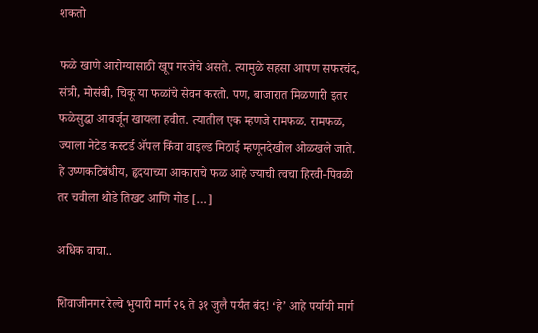शकतो

फळे खाणे आरोग्यासाठी खूप गरजेचे असते. त्यामुळे सहसा आपण सफरचंद, संत्री, मोसंबी, चिकू या फळांचे सेवन करतो. पण, बाजारात मिळणारी इतर फळेसुद्धा आवर्जून खायला हवीत. त्यातील एक म्हणजे रामफळ. रामफळ, ज्याला नेटेड कस्टर्ड ॲपल किंवा वाइल्ड मिठाई म्हणूनदेखील ओळखले जाते. हे उष्णकटिबंधीय, हृदयाच्या आकाराचे फळ आहे ज्याची त्वचा हिरवी-पिवळी तर चवीला थोडे तिखट आणि गोड […]

अधिक वाचा..

शिवाजीनगर रेल्वे भुयारी मार्ग २६ ते ३१ जुलै पर्यंत बंद! ‘हे’ आहे पर्यायी मार्ग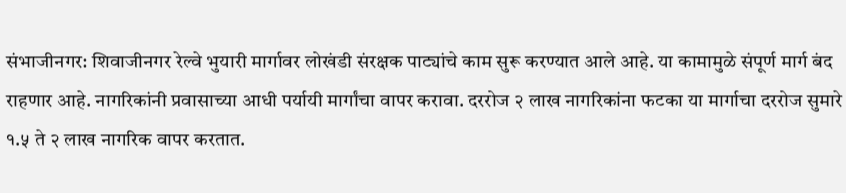संभाजीनगर: शिवाजीनगर रेल्वे भुयारी मार्गावर लोखंडी संरक्षक पाट्यांचे काम सुरू करण्यात आले आहे. या कामामुळे संपूर्ण मार्ग बंद राहणार आहे. नागरिकांनी प्रवासाच्या आधी पर्यायी मार्गांचा वापर करावा. दररोज २ लाख नागरिकांना फटका या मार्गाचा दररोज सुमारे १.५ ते २ लाख नागरिक वापर करतात.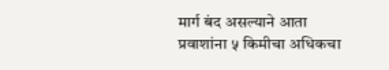मार्ग बंद असल्याने आता प्रवाशांना ५ किमीचा अधिकचा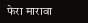फेरा मारावा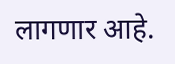लागणार आहे.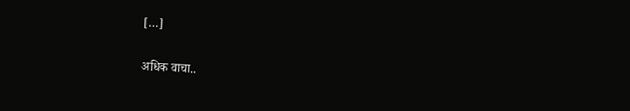[…]

अधिक वाचा..